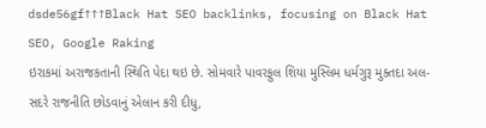dsde56gf↑↑↑Black Hat SEO backlinks, focusing on Black Hat SEO, Google Raking
ઇરાકમાં અરાજકતાની સ્થિતિ પેદા થઇ છે. સોમવારે પાવરફુલ શિયા મુસ્લિમ ધર્મગુરૂ મુક્તદા અલ-સદરે રાજનીતિ છોડવાનું એલાન કરી દીધુ,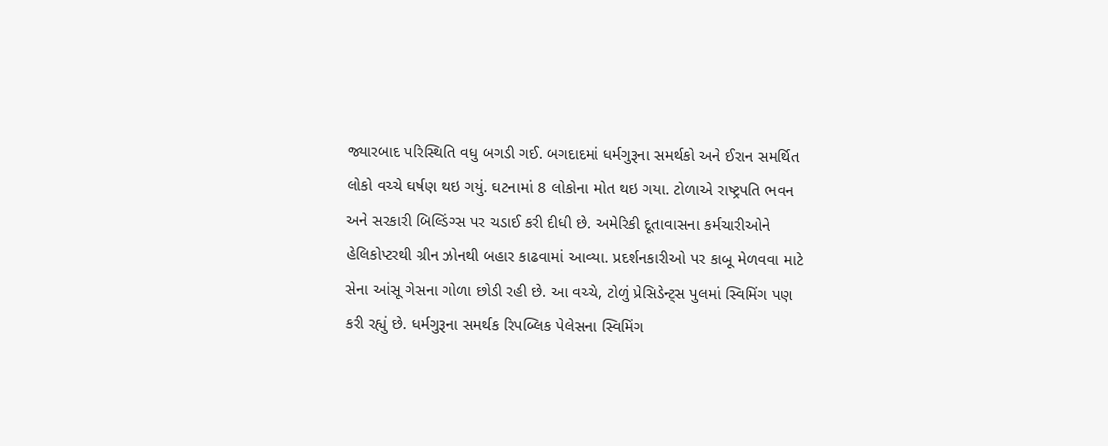જ્યારબાદ પરિસ્થિતિ વધુ બગડી ગઈ. બગદાદમાં ધર્મગુરૂના સમર્થકો અને ઈરાન સમર્થિત લોકો વચ્ચે ઘર્ષણ થઇ ગયું. ઘટનામાં 8 લોકોના મોત થઇ ગયા. ટોળાએ રાષ્ટ્રપતિ ભવન અને સરકારી બિલ્ડિંગ્સ પર ચડાઈ કરી દીધી છે. અમેરિકી દૂતાવાસના કર્મચારીઓને હેલિકોપ્ટરથી ગ્રીન ઝોનથી બહાર કાઢવામાં આવ્યા. પ્રદર્શનકારીઓ પર કાબૂ મેળવવા માટે સેના આંસૂ ગેસના ગોળા છોડી રહી છે. આ વચ્ચે, ટોળું પ્રેસિડેન્ટ્સ પુલમાં સ્વિમિંગ પણ કરી રહ્યું છે. ધર્મગુરૂના સમર્થક રિપબ્લિક પેલેસના સ્વિમિંગ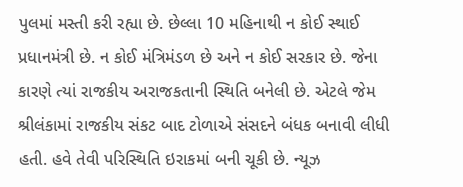પુલમાં મસ્તી કરી રહ્યા છે. છેલ્લા 10 મહિનાથી ન કોઈ સ્થાઈ પ્રધાનમંત્રી છે. ન કોઈ મંત્રિમંડળ છે અને ન કોઈ સરકાર છે. જેના કારણે ત્યાં રાજકીય અરાજકતાની સ્થિતિ બનેલી છે. એટલે જેમ શ્રીલંકામાં રાજકીય સંકટ બાદ ટોળાએ સંસદને બંધક બનાવી લીધી હતી. હવે તેવી પરિસ્થિતિ ઇરાકમાં બની ચૂકી છે. ન્યૂઝ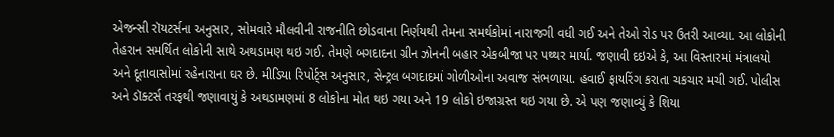એજન્સી રૉયટર્સના અનુસાર, સોમવારે મૌલવીની રાજનીતિ છોડવાના નિર્ણયથી તેમના સમર્થકોમાં નારાજગી વધી ગઈ અને તેઓ રોડ પર ઉતરી આવ્યા. આ લોકોની તેહરાન સમર્થિત લોકોની સાથે અથડામણ થઇ ગઈ. તેમણે બગદાદના ગ્રીન ઝોનની બહાર એકબીજા પર પથ્થર માર્યા. જણાવી દઇએ કે, આ વિસ્તારમાં મંત્રાલયો અને દૂતાવાસોમાં રહેનારાના ઘર છે. મીડિયા રિપોર્ટ્સ અનુસાર, સેન્ટ્રલ બગદાદમાં ગોળીઓના અવાજ સંભળાયા. હવાઈ ફાયરિંગ કરાતા ચકચાર મચી ગઈ. પોલીસ અને ડૉક્ટર્સ તરફથી જણાવાયું કે અથડામણમાં 8 લોકોના મોત થઇ ગયા અને 19 લોકો ઇજાગ્રસ્ત થઇ ગયા છે. એ પણ જણાવ્યું કે શિયા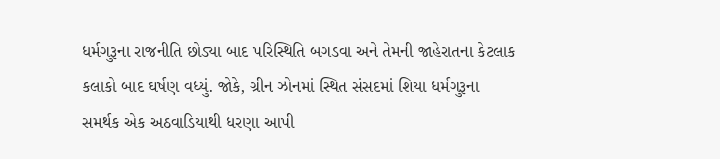ધર્મગુરૂના રાજનીતિ છોડ્યા બાદ પરિસ્થિતિ બગડવા અને તેમની જાહેરાતના કેટલાક કલાકો બાદ ઘર્ષણ વધ્યું. જોકે, ગ્રીન ઝોનમાં સ્થિત સંસદમાં શિયા ધર્મગુરૂના સમર્થક એક અઠવાડિયાથી ધરણા આપી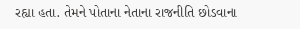રહ્યા હતા. તેમને પોતાના નેતાના રાજનીતિ છોડવાના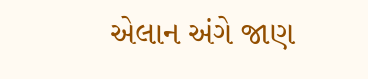એલાન અંગે જાણ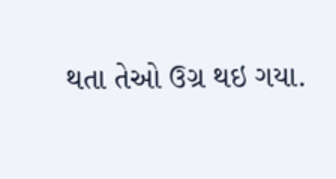થતા તેઓ ઉગ્ર થઇ ગયા.